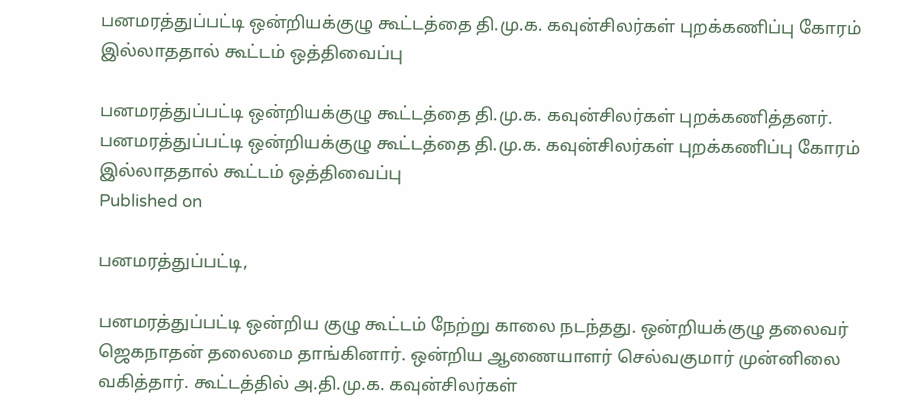பனமரத்துப்பட்டி ஒன்றியக்குழு கூட்டத்தை தி.மு.க. கவுன்சிலர்கள் புறக்கணிப்பு கோரம் இல்லாததால் கூட்டம் ஒத்திவைப்பு

பனமரத்துப்பட்டி ஒன்றியக்குழு கூட்டத்தை தி.மு.க. கவுன்சிலர்கள் புறக்கணித்தனர்.
பனமரத்துப்பட்டி ஒன்றியக்குழு கூட்டத்தை தி.மு.க. கவுன்சிலர்கள் புறக்கணிப்பு கோரம் இல்லாததால் கூட்டம் ஒத்திவைப்பு
Published on

பனமரத்துப்பட்டி,

பனமரத்துப்பட்டி ஒன்றிய குழு கூட்டம் நேற்று காலை நடந்தது. ஒன்றியக்குழு தலைவர் ஜெகநாதன் தலைமை தாங்கினார். ஒன்றிய ஆணையாளர் செல்வகுமார் முன்னிலை வகித்தார். கூட்டத்தில் அ.தி.மு.க. கவுன்சிலர்கள்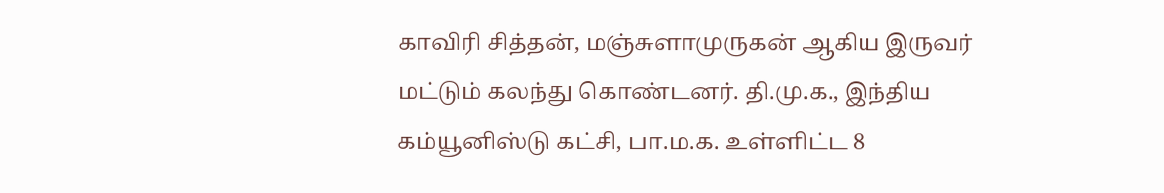காவிரி சித்தன், மஞ்சுளாமுருகன் ஆகிய இருவர் மட்டும் கலந்து கொண்டனர். தி.மு.க., இந்திய கம்யூனிஸ்டு கட்சி, பா.ம.க. உள்ளிட்ட 8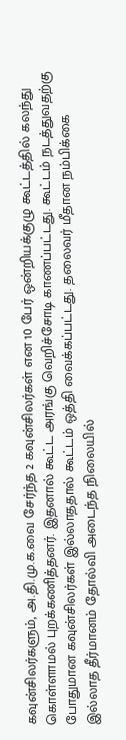கவுன்சிலர்களும், அ.தி.மு.க.வை சேர்ந்த 2 கவுன்சிலர்கள் என 10 பேர் ஒன்றியக்குழு கூட்டத்தில் கலந்து கொள்ளாமல் புறக்கணித்தனர். இதனால் கூட்ட அரங்கு வெறிச்சோடி காணப்பட்டது. கூட்டம் நடத்துவதற்கு போதுமான கவுன்சிலர்கள் இல்லாததால் கூட்டம் ஒத்தி வைக்கப்பட்டது. தலைவர் மீதான நம்பிக்கை இல்லாத தீர்மானம் தோல்வி அடைந்த நிலையில்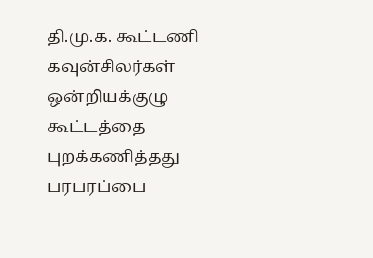தி.மு.க. கூட்டணி கவுன்சிலர்கள் ஒன்றியக்குழு கூட்டத்தை புறக்கணித்தது பரபரப்பை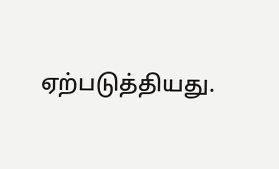ஏற்படுத்தியது.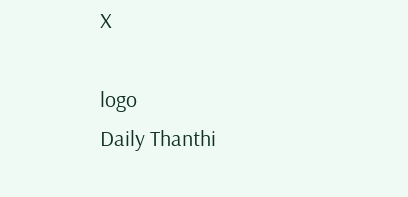X

logo
Daily Thanthi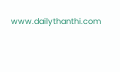www.dailythanthi.com